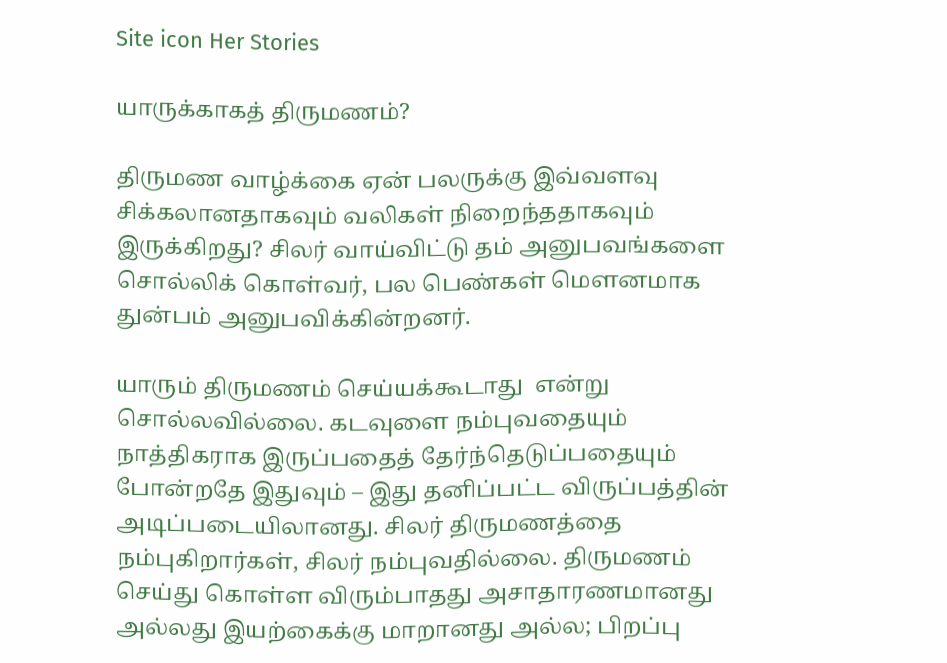Site icon Her Stories

யாருக்காகத் திருமணம்?

திருமண வாழ்க்கை ஏன் பலருக்கு இவ்வளவு சிக்கலானதாகவும் வலிகள் நிறைந்ததாகவும் இருக்கிறது? சிலர் வாய்விட்டு தம் அனுபவங்களை சொல்லிக் கொள்வர், பல பெண்கள் மௌனமாக துன்பம் அனுபவிக்கின்றனர்.

யாரும் திருமணம் செய்யக்கூடாது  என்று சொல்லவில்லை. கடவுளை நம்புவதையும் நாத்திகராக இருப்பதைத் தேர்ந்தெடுப்பதையும் போன்றதே இதுவும் – இது தனிப்பட்ட விருப்பத்தின் அடிப்படையிலானது. சிலர் திருமணத்தை நம்புகிறார்கள், சிலர் நம்புவதில்லை. திருமணம் செய்து கொள்ள விரும்பாதது அசாதாரணமானது அல்லது இயற்கைக்கு மாறானது அல்ல; பிறப்பு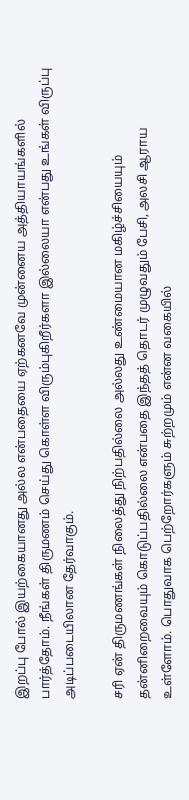இறப்பு போல் இயற்கையானது அல்ல என்பதையை ஏற்கனவே முன்னைய அத்தியாயங்களில் பார்த்தோம். நீங்கள் திருமணம் செய்து கொள்ள விரும்புகிறீர்களா இல்லையா என்பது உங்கள் விருப்பு அடிப்படையிலான தேர்வாகும்.

சரி ஏன் திருமணங்கள் நிலைத்து நிற்பதில்லை அல்லது உண்மையான மகிழ்ச்சியையும் தன்னிறைவையும் கொடுப்பதில்லை என்பதை இந்தத் தொடர் முழுவதும் பேசி, அலசி ஆராய உள்ளோம். பொதுவாக பெற்றோர்களும் சுற்றமும் என்ன வகையில்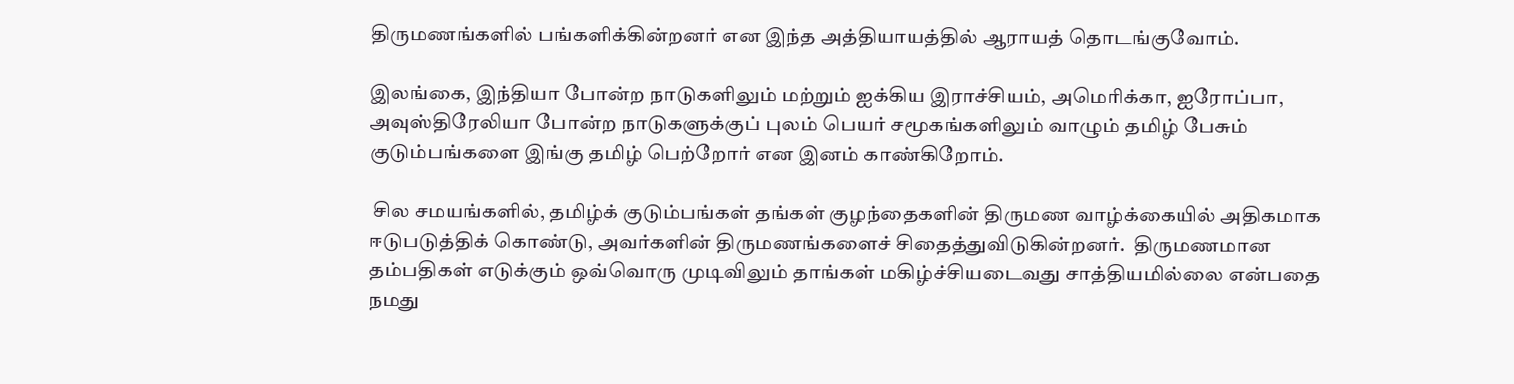திருமணங்களில் பங்களிக்கின்றனர் என இந்த அத்தியாயத்தில் ஆராயத் தொடங்குவோம்.

இலங்கை, இந்தியா போன்ற நாடுகளிலும் மற்றும் ஐக்கிய இராச்சியம், அமெரிக்கா, ஐரோப்பா, அவுஸ்திரேலியா போன்ற நாடுகளுக்குப் புலம் பெயர் சமூகங்களிலும் வாழும் தமிழ் பேசும் குடும்பங்களை இங்கு தமிழ் பெற்றோர் என இனம் காண்கிறோம்.

 சில சமயங்களில், தமிழ்க் குடும்பங்கள் தங்கள் குழந்தைகளின் திருமண வாழ்க்கையில் அதிகமாக ஈடுபடுத்திக் கொண்டு, அவர்களின் திருமணங்களைச் சிதைத்துவிடுகின்றனர்.  திருமணமான தம்பதிகள் எடுக்கும் ஒவ்வொரு முடிவிலும் தாங்கள் மகிழ்ச்சியடைவது சாத்தியமில்லை என்பதை நமது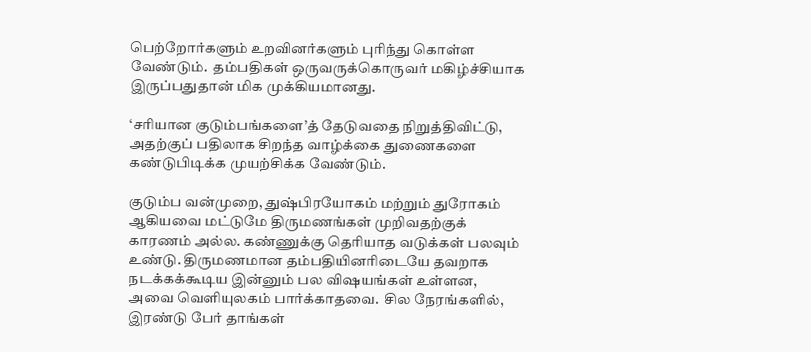பெற்றோர்களும் உறவினர்களும் புரிந்து கொள்ள வேண்டும்.  தம்பதிகள் ஒருவருக்கொருவர் மகிழ்ச்சியாக இருப்பதுதான் மிக முக்கியமானது.

‘சரியான குடும்பங்களை’த் தேடுவதை நிறுத்திவிட்டு, அதற்குப் பதிலாக சிறந்த வாழ்க்கை துணைகளை கண்டுபிடிக்க முயற்சிக்க வேண்டும்.

குடும்ப வன்முறை, துஷ்பிரயோகம் மற்றும் துரோகம் ஆகியவை மட்டுமே திருமணங்கள் முறிவதற்குக் காரணம் அல்ல. கண்ணுக்கு தெரியாத வடுக்கள் பலவும் உண்டு. திருமணமான தம்பதியினரிடையே தவறாக நடக்கக்கூடிய இன்னும் பல விஷயங்கள் உள்ளன, அவை வெளியுலகம் பார்க்காதவை.  சில நேரங்களில், இரண்டு பேர் தாங்கள்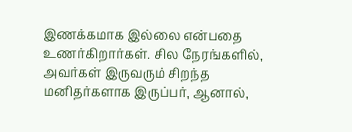இணக்கமாக இல்லை என்பதை உணர்கிறார்கள். சில நேரங்களில், அவர்கள் இருவரும் சிறந்த மனிதர்களாக இருப்பர், ஆனால்,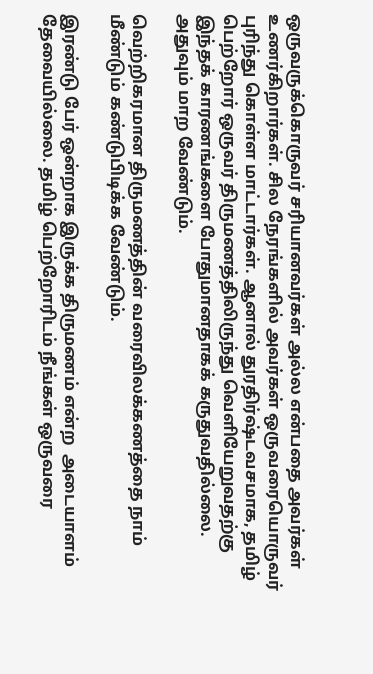ஒருவருக்கொருவர் சரியானவர்கள் அல்ல என்பதை அவர்கள் உணர்கிறார்கள். சில நேரங்களில் அவர்கள் ஒருவரையொருவர் புரிந்து கொள்ள மாட்டார்கள். ஆனால் துரதிர்ஷ்டவசமாக, தமிழ் பெற்றோர் ஒருவர் திருமணத்திலிருந்து வெளியேறுவதற்கு இந்தக் காரணங்களை போதுமானதாகக் கருதுவதில்லை. அதுவும் மாற வேண்டும்.

வெற்றிகரமான திருமணத்தின் வரைவிலக்கணத்தை நாம் மீண்டும் கண்டுபிடிக்க வேண்டும்.

இரண்டு பேர் ஒன்றாக இருக்க திருமணம் என்ற  அடையாளம் தேவையில்லை. தமிழ் பெற்றோரிடம் நீங்கள் ஒருவரை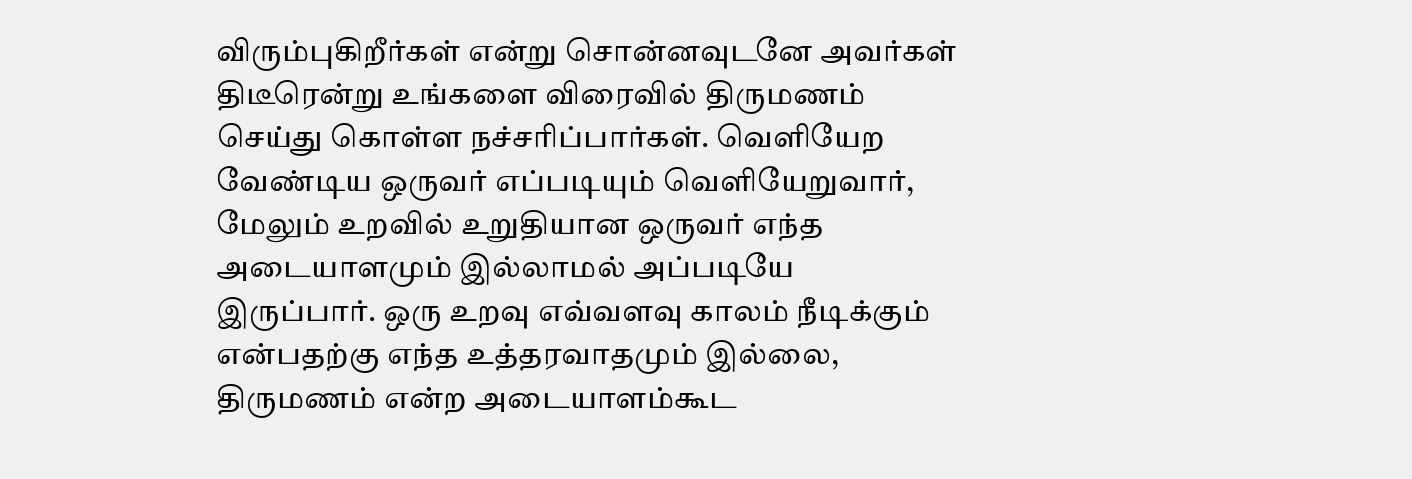விரும்புகிறீர்கள் என்று சொன்னவுடனே அவர்கள் திடீரென்று உங்களை விரைவில் திருமணம் செய்து கொள்ள நச்சரிப்பார்கள். வெளியேற வேண்டிய ஒருவர் எப்படியும் வெளியேறுவார், மேலும் உறவில் உறுதியான ஒருவர் எந்த அடையாளமும் இல்லாமல் அப்படியே இருப்பார். ஒரு உறவு எவ்வளவு காலம் நீடிக்கும் என்பதற்கு எந்த உத்தரவாதமும் இல்லை, திருமணம் என்ற அடையாளம்கூட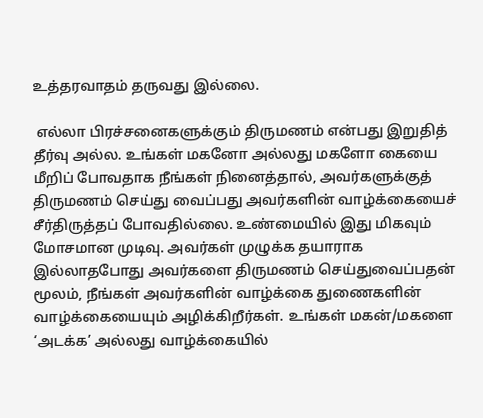உத்தரவாதம் தருவது இல்லை.

 எல்லா பிரச்சனைகளுக்கும் திருமணம் என்பது இறுதித் தீர்வு அல்ல. உங்கள் மகனோ அல்லது மகளோ கையை மீறிப் போவதாக நீங்கள் நினைத்தால், அவர்களுக்குத் திருமணம் செய்து வைப்பது அவர்களின் வாழ்க்கையைச் சீர்திருத்தப் போவதில்லை. உண்மையில் இது மிகவும் மோசமான முடிவு. அவர்கள் முழுக்க தயாராக இல்லாதபோது அவர்களை திருமணம் செய்துவைப்பதன் மூலம், நீங்கள் அவர்களின் வாழ்க்கை துணைகளின் வாழ்க்கையையும் அழிக்கிறீர்கள். உங்கள் மகன்/மகளை ‘அடக்க’ அல்லது வாழ்க்கையில்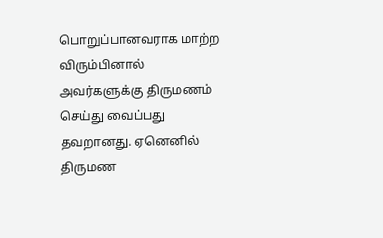பொறுப்பானவராக மாற்ற விரும்பினால் அவர்களுக்கு திருமணம் செய்து வைப்பது தவறானது. ஏனெனில் திருமண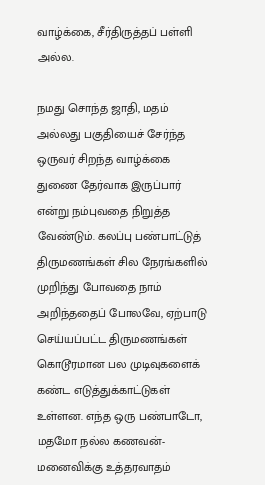வாழ்க்கை, சீர்திருத்தப் பள்ளி அல்ல.

நமது சொந்த ஜாதி, மதம் அல்லது பகுதியைச் சேர்ந்த ஒருவர் சிறந்த வாழ்க்கை துணை தேர்வாக இருப்பார் என்று நம்புவதை நிறுத்த வேண்டும். கலப்பு பண்பாட்டுத் திருமணங்கள் சில நேரங்களில் முறிந்து போவதை நாம் அறிந்ததைப் போலவே, ஏற்பாடு செய்யப்பட்ட திருமணங்கள் கொடூரமான பல முடிவுகளைக் கண்ட எடுத்துக்காட்டுகள் உள்ளன. எந்த ஒரு பண்பாடோ, மதமோ நல்ல கணவன்-மனைவிக்கு உத்தரவாதம்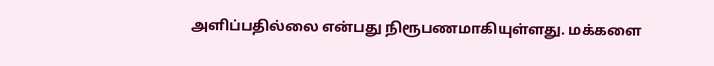அளிப்பதில்லை என்பது நிரூபணமாகியுள்ளது. மக்களை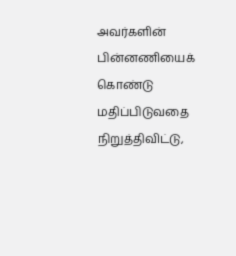அவர்களின் பின்னணியைக் கொண்டு மதிப்பிடுவதை நிறுத்திவிட்டு,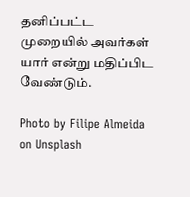தனிப்பட்ட முறையில் அவர்கள் யார் என்று மதிப்பிட வேண்டும்.

Photo by Filipe Almeida on Unsplash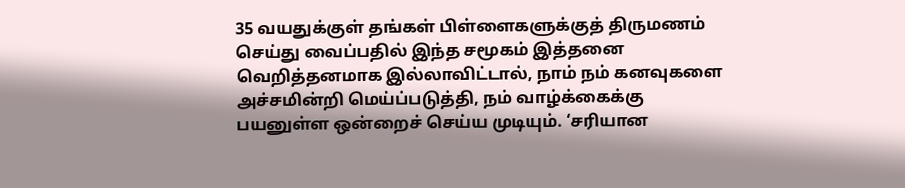35 வயதுக்குள் தங்கள் பிள்ளைகளுக்குத் திருமணம் செய்து வைப்பதில் இந்த சமூகம் இத்தனை வெறித்தனமாக இல்லாவிட்டால், நாம் நம் கனவுகளை அச்சமின்றி மெய்ப்படுத்தி, நம் வாழ்க்கைக்கு பயனுள்ள ஒன்றைச் செய்ய முடியும். ‘சரியான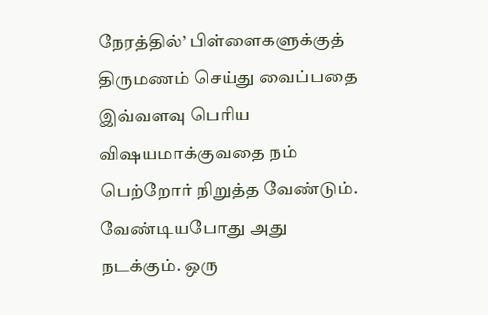நேரத்தில்’ பிள்ளைகளுக்குத் திருமணம் செய்து வைப்பதை இவ்வளவு பெரிய விஷயமாக்குவதை நம் பெற்றோர் நிறுத்த வேண்டும். வேண்டியபோது அது நடக்கும். ஒரு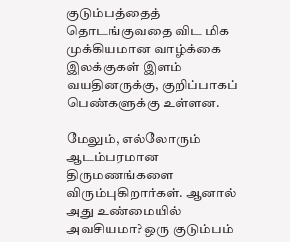குடும்பத்தைத் தொடங்குவதை விட மிக முக்கியமான வாழ்க்கை இலக்குகள் இளம் வயதினருக்கு, குறிப்பாகப் பெண்களுக்கு உள்ளன.

மேலும், எல்லோரும் ஆடம்பரமான திருமணங்களை விரும்புகிறார்கள். ஆனால் அது உண்மையில் அவசியமா? ஒரு குடும்பம்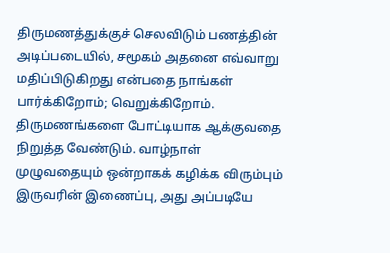திருமணத்துக்குச் செலவிடும் பணத்தின் அடிப்படையில், சமூகம் அதனை எவ்வாறு மதிப்பிடுகிறது என்பதை நாங்கள் பார்க்கிறோம்; வெறுக்கிறோம். திருமணங்களை போட்டியாக ஆக்குவதை நிறுத்த வேண்டும். வாழ்நாள் முழுவதையும் ஒன்றாகக் கழிக்க விரும்பும் இருவரின் இணைப்பு, அது அப்படியே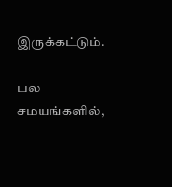இருக்கட்டும்.

பல சமயங்களில்,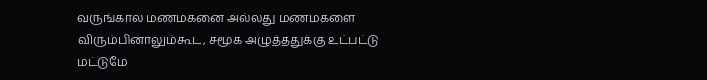வருங்கால மணமகனை அல்லது மணமகளை விரும்பினாலும்கூட, சமூக அழுத்ததுக்கு உட்பட்டு மட்டுமே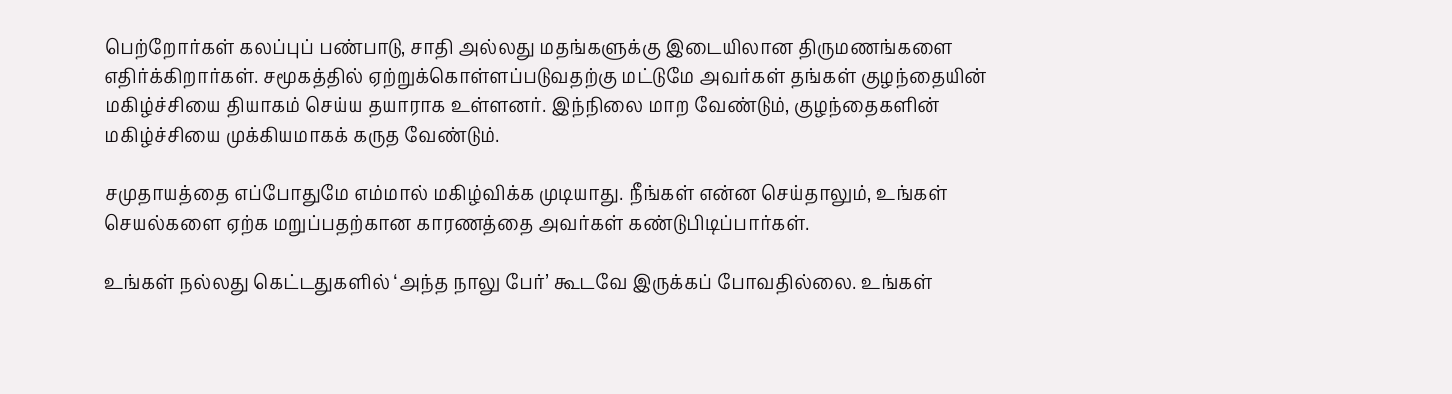பெற்றோர்கள் கலப்புப் பண்பாடு, சாதி அல்லது மதங்களுக்கு இடையிலான திருமணங்களை எதிர்க்கிறார்கள். சமூகத்தில் ஏற்றுக்கொள்ளப்படுவதற்கு மட்டுமே அவர்கள் தங்கள் குழந்தையின் மகிழ்ச்சியை தியாகம் செய்ய தயாராக உள்ளனர். இந்நிலை மாற வேண்டும், குழந்தைகளின் மகிழ்ச்சியை முக்கியமாகக் கருத வேண்டும்.

சமுதாயத்தை எப்போதுமே எம்மால் மகிழ்விக்க முடியாது. நீங்கள் என்ன செய்தாலும், உங்கள் செயல்களை ஏற்க மறுப்பதற்கான காரணத்தை அவர்கள் கண்டுபிடிப்பார்கள்.

உங்கள் நல்லது கெட்டதுகளில் ‘அந்த நாலு பேர்’ கூடவே இருக்கப் போவதில்லை. உங்கள்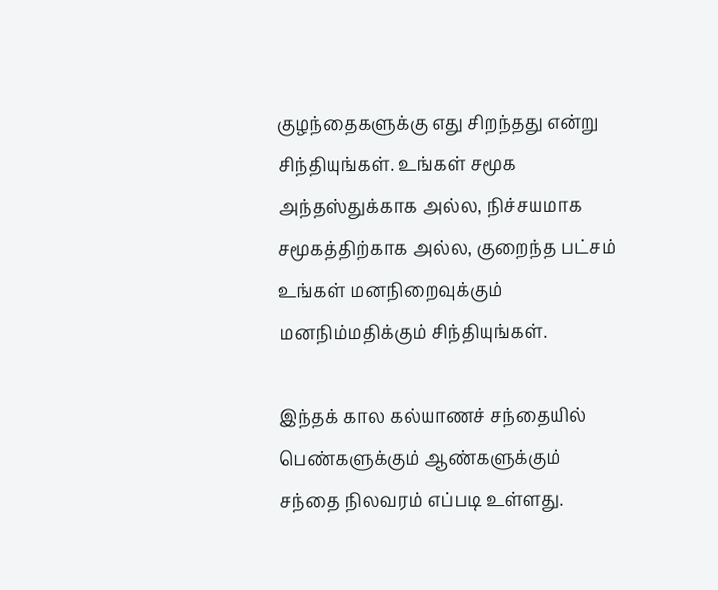குழந்தைகளுக்கு எது சிறந்தது என்று சிந்தியுங்கள். உங்கள் சமூக அந்தஸ்துக்காக அல்ல, நிச்சயமாக சமூகத்திற்காக அல்ல, குறைந்த பட்சம் உங்கள் மனநிறைவுக்கும் மனநிம்மதிக்கும் சிந்தியுங்கள்.

இந்தக் கால கல்யாணச் சந்தையில் பெண்களுக்கும் ஆண்களுக்கும் சந்தை நிலவரம் எப்படி உள்ளது.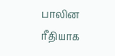பாலின ரீதியாக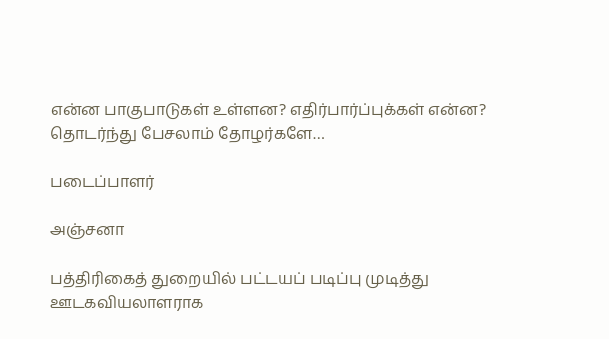என்ன பாகுபாடுகள் உள்ளன? எதிர்பார்ப்புக்கள் என்ன? தொடர்ந்து பேசலாம் தோழர்களே…

படைப்பாளர்

அஞ்சனா

பத்திரிகைத் துறையில் பட்டயப் படிப்பு முடித்து ஊடகவியலாளராக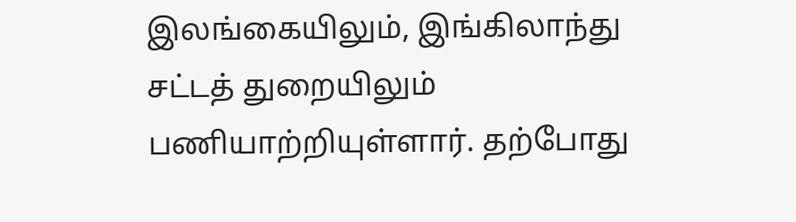இலங்கையிலும், இங்கிலாந்து சட்டத் துறையிலும் பணியாற்றியுள்ளார். தற்போது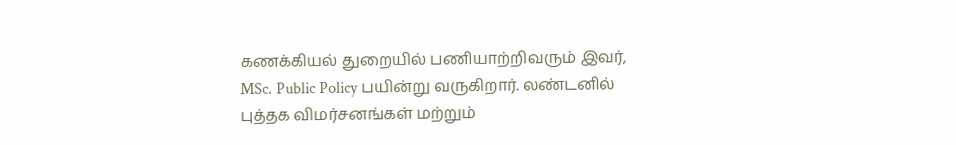கணக்கியல் துறையில் பணியாற்றிவரும் இவர்,  MSc. Public Policy பயின்று வருகிறார். லண்டனில் புத்தக விமர்சனங்கள் மற்றும்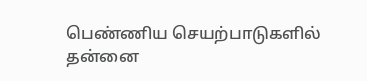பெண்ணிய செயற்பாடுகளில் தன்னை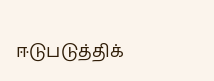ஈடுபடுத்திக்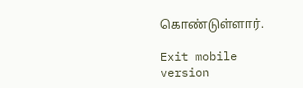கொண்டுள்ளார்.

Exit mobile version